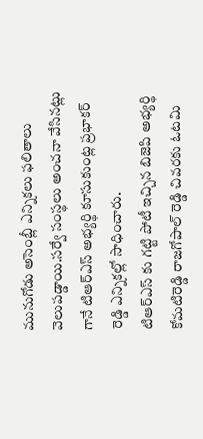మునుగోడు అసెంబ్లీ ఎన్నికలు ఫలితాలు వెలుపడ్డాయి.సర్వే సంస్థలు అంచనా వేసినట్లు గానే టిఆర్ఎస్ అభ్యర్థి కూసుకుంట్ల ప్రభాకర్ రెడ్డి ఎన్నికల్లో సాధించారు.
టిఆర్ఎస్ కు గట్టి పోటీ ఇచ్చిన బిజెపి అభ్యర్థి కోమటిరెడ్డి రాజగోపాల్ రెడ్డి చివరకు ఓటమి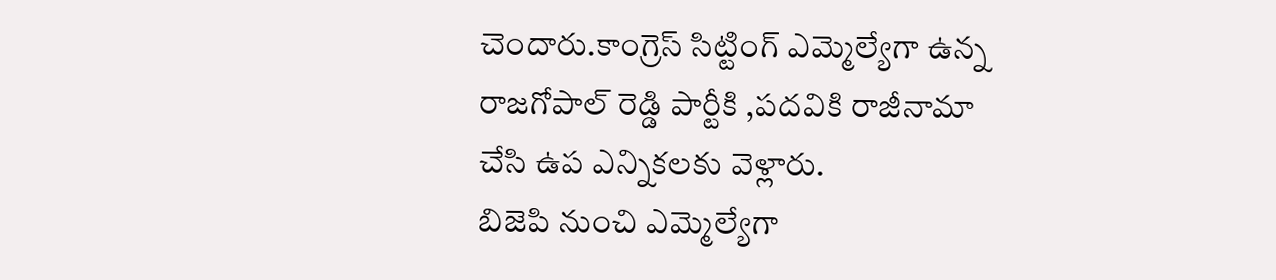చెందారు.కాంగ్రెస్ సిట్టింగ్ ఎమ్మెల్యేగా ఉన్న రాజగోపాల్ రెడ్డి పార్టీకి ,పదవికి రాజీనామా చేసి ఉప ఎన్నికలకు వెళ్లారు.
బిజెపి నుంచి ఎమ్మెల్యేగా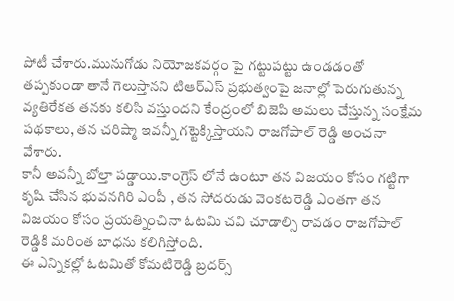పోటీ చేశారు.మునుగోడు నియోజకవర్గం పై గట్టుపట్టు ఉండడంతో తప్పకుండా తానే గెలుస్తానని టిఆర్ఎస్ ప్రభుత్వంపై జనాల్లో పెరుగుతున్న వ్యతిరేకత తనకు కలిసి వస్తుందని కేంద్రంలో బిజెపి అమలు చేస్తున్న సంక్షేమ పథకాలు, తన చరిష్మా ఇవన్నీ గట్టెక్కిస్తాయని రాజగోపాల్ రెడ్డి అంచనా వేశారు.
కానీ అవన్నీ బోల్తా పడ్డాయి.కాంగ్రెస్ లోనే ఉంటూ తన విజయం కోసం గట్టిగా కృషి చేసిన భువనగిరి ఎంపీ , తన సోదరుడు వెంకటరెడ్డి ఎంతగా తన విజయం కోసం ప్రయత్నించినా ఓటమి చవి చూడాల్సి రావడం రాజగోపాల్ రెడ్డికి మరింత బాధను కలిగిస్తోంది.
ఈ ఎన్నికల్లో ఓటమితో కోమటిరెడ్డి బ్రదర్స్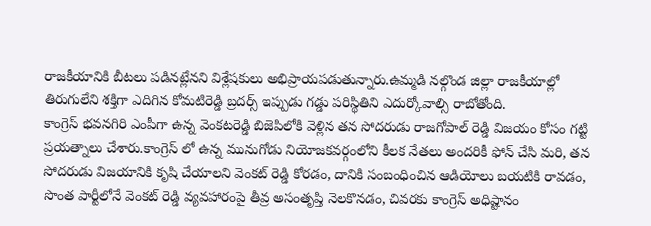రాజకీయానికి బీటలు పడినట్లేనని విశ్లేషకులు అభిప్రాయపడుతున్నారు.ఉమ్మడి నల్గొండ జిల్లా రాజకీయాల్లో తిరుగులేని శక్తిగా ఎదిగిన కోమటిరెడ్డి బ్రదర్స్ ఇప్పుడు గడ్డు పరిస్థితిని ఎదుర్కోవాల్సి రాబోతోంది.
కాంగ్రెస్ భవనగిరి ఎంపీగా ఉన్న వెంకటరెడ్డి బిజెపిలోకి వెళ్లిన తన సోదరుడు రాజగోపాల్ రెడ్డి విజయం కోసం గట్టి ప్రయత్నాలు చేశారు.కాంగ్రెస్ లో ఉన్న మునుగోడు నియోజకవర్గంలోని కీలక నేతలు అందరికీ ఫోన్ చేసి మరి, తన సోదరుడు విజయానికి కృషి చేయాలని వెంకట్ రెడ్డి కోరడం, దానికి సంబంధించిన ఆడియోలు బయటికి రావడం, సొంత పార్టీలోనే వెంకట్ రెడ్డి వ్యవహారంపై తీవ్ర అసంతృప్తి నెలకొనడం, చివరకు కాంగ్రెస్ అధిష్టానం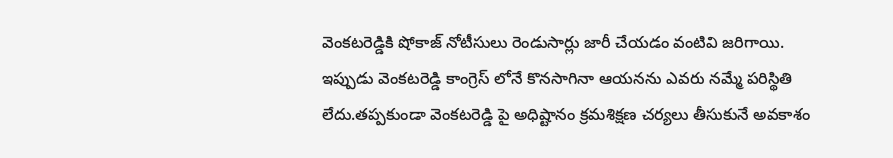వెంకటరెడ్డికి షోకాజ్ నోటీసులు రెండుసార్లు జారీ చేయడం వంటివి జరిగాయి.
ఇప్పుడు వెంకటరెడ్డి కాంగ్రెస్ లోనే కొనసాగినా ఆయనను ఎవరు నమ్మే పరిస్థితి లేదు.తప్పకుండా వెంకటరెడ్డి పై అధిష్టానం క్రమశిక్షణ చర్యలు తీసుకునే అవకాశం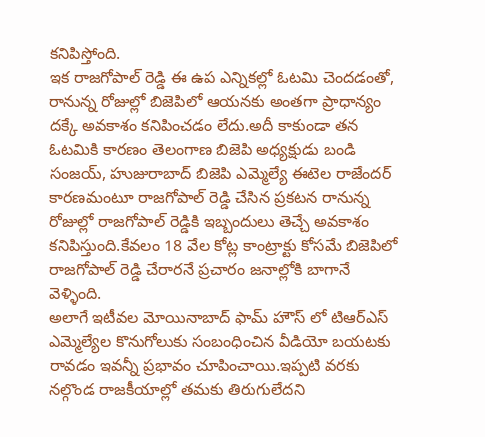కనిపిస్తోంది.
ఇక రాజగోపాల్ రెడ్డి ఈ ఉప ఎన్నికల్లో ఓటమి చెందడంతో, రానున్న రోజుల్లో బిజెపిలో ఆయనకు అంతగా ప్రాధాన్యం దక్కే అవకాశం కనిపించడం లేదు.అదీ కాకుండా తన ఓటమికి కారణం తెలంగాణ బిజెపి అధ్యక్షుడు బండి సంజయ్, హుజురాబాద్ బిజెపి ఎమ్మెల్యే ఈటెల రాజేందర్ కారణమంటూ రాజగోపాల్ రెడ్డి చేసిన ప్రకటన రానున్న రోజుల్లో రాజగోపాల్ రెడ్డికి ఇబ్బందులు తెచ్చే అవకాశం కనిపిస్తుంది.కేవలం 18 వేల కోట్ల కాంట్రాక్టు కోసమే బిజెపిలో రాజగోపాల్ రెడ్డి చేరారనే ప్రచారం జనాల్లోకి బాగానే వెళ్ళింది.
అలాగే ఇటీవల మోయినాబాద్ ఫామ్ హౌస్ లో టిఆర్ఎస్ ఎమ్మెల్యేల కొనుగోలుకు సంబంధించిన వీడియో బయటకు రావడం ఇవన్నీ ప్రభావం చూపించాయి.ఇప్పటి వరకు నల్గొండ రాజకీయాల్లో తమకు తిరుగులేదని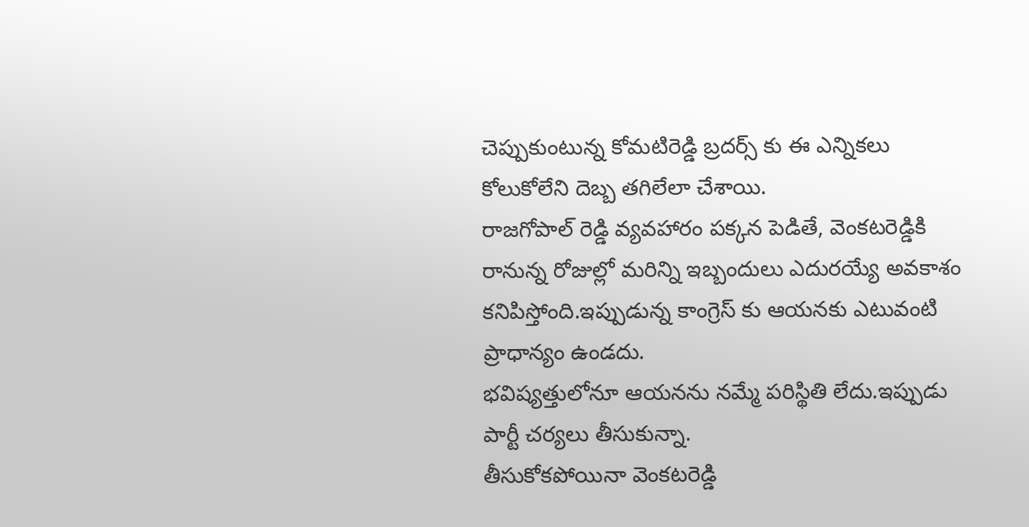చెప్పుకుంటున్న కోమటిరెడ్డి బ్రదర్స్ కు ఈ ఎన్నికలు కోలుకోలేని దెబ్బ తగిలేలా చేశాయి.
రాజగోపాల్ రెడ్డి వ్యవహారం పక్కన పెడితే, వెంకటరెడ్డికి రానున్న రోజుల్లో మరిన్ని ఇబ్బందులు ఎదురయ్యే అవకాశం కనిపిస్తోంది.ఇప్పుడున్న కాంగ్రెస్ కు ఆయనకు ఎటువంటి ప్రాధాన్యం ఉండదు.
భవిష్యత్తులోనూ ఆయనను నమ్మే పరిస్థితి లేదు.ఇప్పుడు పార్టీ చర్యలు తీసుకున్నా.
తీసుకోకపోయినా వెంకటరెడ్డి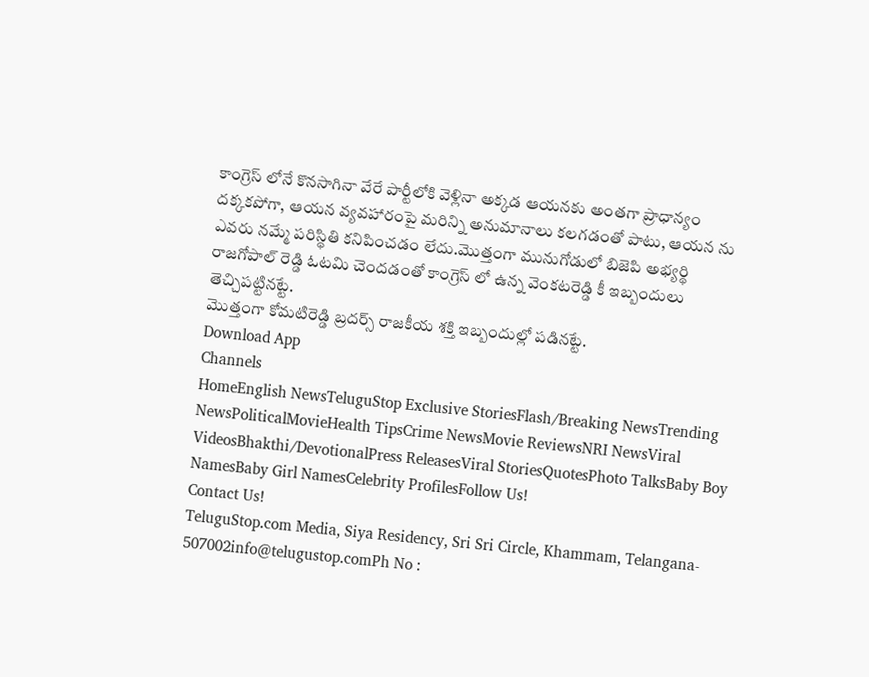కాంగ్రెస్ లోనే కొనసాగినా వేరే పార్టీలోకి వెళ్లినా అక్కడ ఆయనకు అంతగా ప్రాధాన్యం దక్కకపోగా, ఆయన వ్యవహారంపై మరిన్ని అనుమానాలు కలగడంతో పాటు, ఆయన ను ఎవరు నమ్మే పరిస్థితి కనిపించడం లేదు.మొత్తంగా మునుగోడులో బిజెపి అభ్యర్థి రాజగోపాల్ రెడ్డి ఓటమి చెందడంతో కాంగ్రెస్ లో ఉన్న వెంకటరెడ్డి కీ ఇబ్బందులు తెచ్చిపట్టినట్టే.
మొత్తంగా కోమటిరెడ్డి బ్రదర్స్ రాజకీయ శక్తి ఇబ్బందుల్లో పడినట్టే.
Download App
Channels
HomeEnglish NewsTeluguStop Exclusive StoriesFlash/Breaking NewsTrending NewsPoliticalMovieHealth TipsCrime NewsMovie ReviewsNRI NewsViral VideosBhakthi/DevotionalPress ReleasesViral StoriesQuotesPhoto TalksBaby Boy NamesBaby Girl NamesCelebrity ProfilesFollow Us!
Contact Us!
TeluguStop.com Media, Siya Residency, Sri Sri Circle, Khammam, Telangana- 507002info@telugustop.comPh No :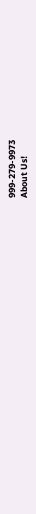999-279-9973
About Us!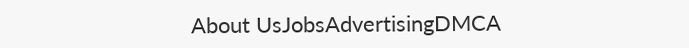About UsJobsAdvertisingDMCA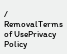/ RemovalTerms of UsePrivacy Policy